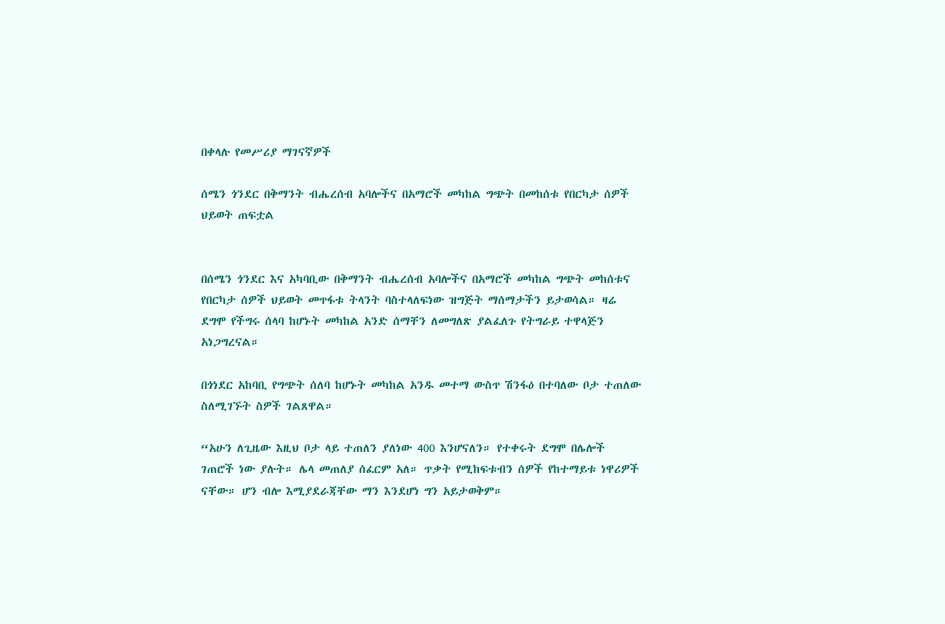በቀላሉ የመሥሪያ ማገናኛዎች

ሰሜን ጎንደር በቅማንት ብሔረሰብ አባሎችና በአማሮች መካከል ግጭት በመከሰቱ የበርካታ ሰዎች ህይወት ጠፍቷል


በሰሜን ጎንደር እና አካባቢው በቅማንት ብሔረሰብ አባሎችና በአማሮች መካከል ግጭት መከሰቱና የበርካታ ሰዎች ህይወት መጥፋቱ ትላንት ባስተላለፍነው ዝግጅት ማሰማታችን ይታወሳል። ዛሬ ደግሞ የችግሩ ሰላባ ከሆኑት መካከል አንድ ሰማቸን ለመግለጽ ያልፈለጉ የትግራይ ተዋላጅን አነጋግረናል።

በጎነደር አከባቢ የግጭት ሰለባ ከሆኑት መካከል አንዱ መተማ ውስጥ ሽንፋዕ በተባለው ቦታ ተጠለው ስለሚገኙት ስዎች ገልጸዋል።

“አሁን ለጊዜው እዚህ ቦታ ላይ ተጠለን ያለነው 400 እንሆናለን። የተቀሩት ደግሞ በሌሎች ገጠሮች ነው ያሉት። ሌላ መጠለያ ሰፈርም አለ። ጥቃት የሚከፍቱብን ሰዎች የከተማይቱ ነዋሪዎች ናቸው። ሆን ብሎ እሚያደራጃቸው ማን እንደሆነ ግን አይታወቅም።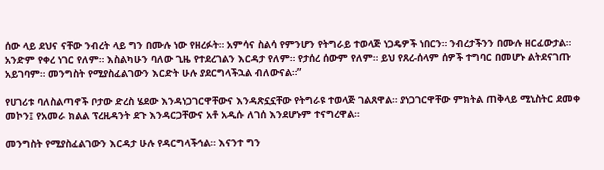ሰው ላይ ደህና ናቸው ንብረት ላይ ግን በሙሉ ነው የዘረፉት። አምሳና ስልሳ የምንሆን የትግራይ ተወላጅ ነጋዴዎች ነበርን። ንብረታችንን በሙሉ ዘርፈውታል። አንድም የቀረ ነገር የለም። እስልካሁን ባለው ጊዜ የተደረገልን እርዳታ የለም። የታሰረ ሰውም የለም። ይህ የጸረ-ሰላም ሰዎች ተግባር በመሆኑ ልትደናገጡ አይገባም። መንግስት የሚያስፈልገውን እርድት ሁሉ ያደርግላችኋል ብለውናል።”

የሀገሪቱ ባለስልጣኖች ቦታው ድረስ ሄደው እንዳነጋገርዋቸውና እንዳጽኗኗቸው የትግራዩ ተወላጅ ገልጸዋል። ያነጋገርዋቸው ምክትል ጠቅላይ ሚኒስትር ደመቀ መኮን፤ የአመራ ክልል ፕረዚዳንት ደጉ እንዳርጋቸውና አቶ አዲሱ ለገሰ እንደሆኑም ተናግረዋል።

መንግስት የሚያስፈልገውን እርዳታ ሁሉ የዳርግላችኅል። እናንተ ግን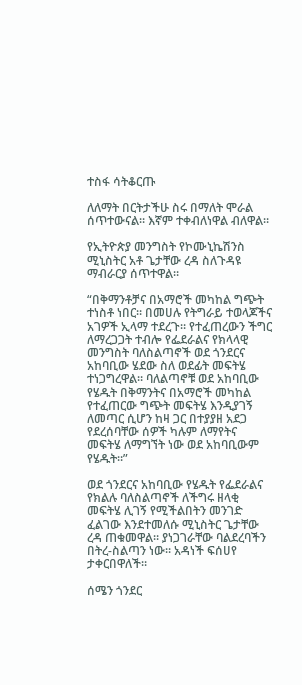ተስፋ ሳትቆርጡ

ለለማት በርትታችሁ ስሩ በማለት ሞራል ሰጥተውናል። እኛም ተቀብለነዋል ብለዋል።

የኢትዮጵያ መንግስት የኮሙኒኬሽንስ ሚኒስትር አቶ ጌታቸው ረዳ ስለጉዳዩ ማብራርያ ሰጥተዋል።

“በቅማንቶቻና በአማሮች መካከል ግጭት ተነስቶ ነበር። በመሀሉ የትግራይ ተወላጆችና አገዎች ኢላማ ተደረጉ። የተፈጠረውን ችግር ለማረጋጋት ተብሎ የፌደራልና የክላላዊ መንግስት ባለስልጣኖች ወደ ጎንደርና አከባቢው ሄደው ስለ ወደፊት መፍትሄ ተነጋግረዋል። ባለልጣኖቹ ወደ አከባቢው የሄዱት በቅማንትና በአማሮች መካከል የተፈጠርው ግጭት መፍትሄ እንዲያገኝ ለመጣር ሲሆን ከዛ ጋር በተያያዘ አደጋ የደረሰባቸው ሰዎች ካሉም ለማየትና መፍትሄ ለማግኘት ነው ወደ አከባቢውም የሄዱት።”

ወደ ጎንደርና አከባቢው የሄዱት የፌደራልና የክልሉ ባለስልጣኖች ለችግሩ ዘላቂ መፍትሄ ሊገኝ የሚችልበትን መንገድ ፈልገው እንደተመለሱ ሚኒስትር ጌታቸው ረዳ ጠቁመዋል። ያነጋገራቸው ባልደረባችን በትረ-ስልጣን ነው። አዳነች ፍሰሀየ ታቀርበዋለች።

ሰሜን ጎንደር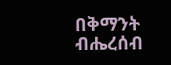በቅማንት ብሔረሰብ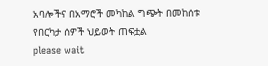አባሎችና በአማሮች መካከል ግጭት በመከሰቱ የበርካታ ሰዎች ህይወት ጠፍቷል
please wait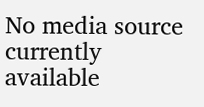No media source currently available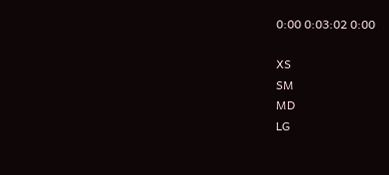0:00 0:03:02 0:00

XS
SM
MD
LG